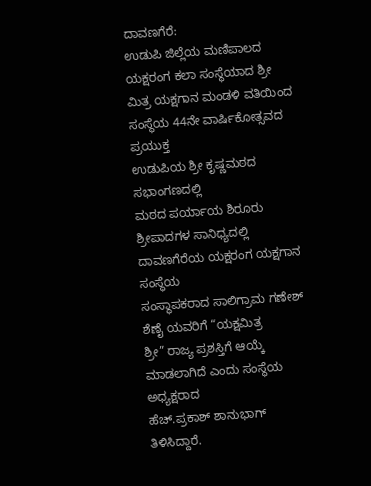ದಾವಣಗೆರೆ:
ಉಡುಪಿ ಜಿಲ್ಲೆಯ ಮಣಿಪಾಲದ ಯಕ್ಷರಂಗ ಕಲಾ ಸಂಸ್ಥೆಯಾದ ಶ್ರೀ
ಮಿತ್ರ ಯಕ್ಷಗಾನ ಮಂಡಳಿ ವತಿಯಿಂದ ಸಂಸ್ಥೆಯ 44ನೇ ವಾರ್ಷಿಕೋತ್ಸವದ ಪ್ರಯುಕ್ತ
ಉಡುಪಿಯ ಶ್ರೀ ಕೃಷ್ಣಮಠದ ಸಭಾಂಗಣದಲ್ಲಿ
ಮಠದ ಪರ್ಯಾಯ ಶಿರೂರು ಶ್ರೀಪಾದಗಳ ಸಾನಿಧ್ಯದಲ್ಲಿ ದಾವಣಗೆರೆಯ ಯಕ್ಷರಂಗ ಯಕ್ಷಗಾನ ಸಂಸ್ಥೆಯ
ಸಂಸ್ಥಾಪಕರಾದ ಸಾಲಿಗ್ರಾಮ ಗಣೇಶ್ ಶೆಣೈ ಯವರಿಗೆ “ಯಕ್ಷಮಿತ್ರ
ಶ್ರೀ” ರಾಜ್ಯ ಪ್ರಶಸ್ತಿಗೆ ಆಯ್ಕೆ ಮಾಡಲಾಗಿದೆ ಎಂದು ಸಂಸ್ಥೆಯ ಅಧ್ಯಕ್ಷರಾದ
ಹೆಚ್.ಪ್ರಕಾಶ್ ಶಾನುಭಾಗ್ ತಿಳಿಸಿದ್ದಾರೆ.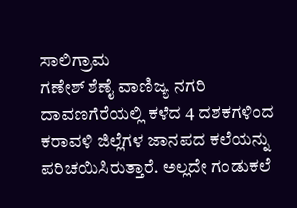ಸಾಲಿಗ್ರಾಮ
ಗಣೇಶ್ ಶೆಣೈ ವಾಣಿಜ್ಯ ನಗರಿ
ದಾವಣಗೆರೆಯಲ್ಲಿ ಕಳೆದ 4 ದಶಕಗಳಿಂದ ಕರಾವಳಿ ಜಿಲ್ಲೆಗಳ ಜಾನಪದ ಕಲೆಯನ್ನು ಪರಿಚಯಿಸಿರುತ್ತಾರೆ. ಅಲ್ಲದೇ ಗಂಡುಕಲೆ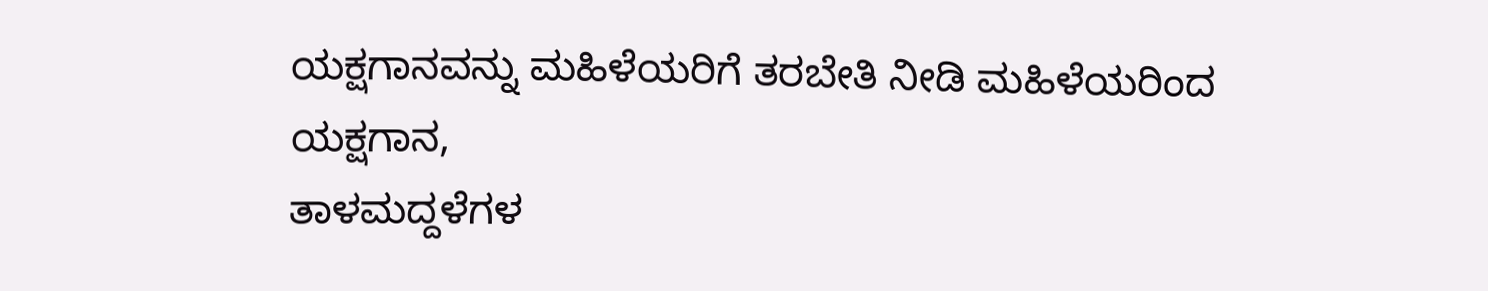ಯಕ್ಷಗಾನವನ್ನು ಮಹಿಳೆಯರಿಗೆ ತರಬೇತಿ ನೀಡಿ ಮಹಿಳೆಯರಿಂದ ಯಕ್ಷಗಾನ,
ತಾಳಮದ್ದಳೆಗಳ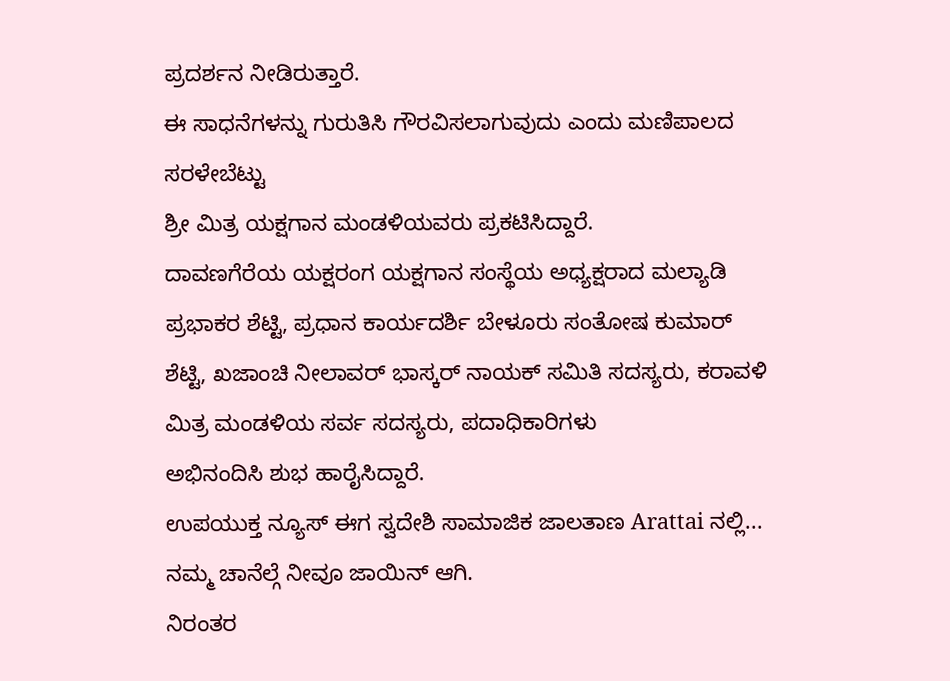ಪ್ರದರ್ಶನ ನೀಡಿರುತ್ತಾರೆ.
ಈ ಸಾಧನೆಗಳನ್ನು ಗುರುತಿಸಿ ಗೌರವಿಸಲಾಗುವುದು ಎಂದು ಮಣಿಪಾಲದ ಸರಳೇಬೆಟ್ಟು
ಶ್ರೀ ಮಿತ್ರ ಯಕ್ಷಗಾನ ಮಂಡಳಿಯವರು ಪ್ರಕಟಿಸಿದ್ದಾರೆ.
ದಾವಣಗೆರೆಯ ಯಕ್ಷರಂಗ ಯಕ್ಷಗಾನ ಸಂಸ್ಥೆಯ ಅಧ್ಯಕ್ಷರಾದ ಮಲ್ಯಾಡಿ ಪ್ರಭಾಕರ ಶೆಟ್ಟಿ, ಪ್ರಧಾನ ಕಾರ್ಯದರ್ಶಿ ಬೇಳೂರು ಸಂತೋಷ ಕುಮಾರ್ ಶೆಟ್ಟಿ, ಖಜಾಂಚಿ ನೀಲಾವರ್ ಭಾಸ್ಕರ್ ನಾಯಕ್ ಸಮಿತಿ ಸದಸ್ಯರು, ಕರಾವಳಿ ಮಿತ್ರ ಮಂಡಳಿಯ ಸರ್ವ ಸದಸ್ಯರು, ಪದಾಧಿಕಾರಿಗಳು
ಅಭಿನಂದಿಸಿ ಶುಭ ಹಾರೈಸಿದ್ದಾರೆ.
ಉಪಯುಕ್ತ ನ್ಯೂಸ್ ಈಗ ಸ್ವದೇಶಿ ಸಾಮಾಜಿಕ ಜಾಲತಾಣ Arattai ನಲ್ಲಿ... ನಮ್ಮ ಚಾನೆಲ್ಗೆ ನೀವೂ ಜಾಯಿನ್ ಆಗಿ.
ನಿರಂತರ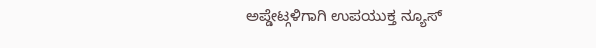ಅಪ್ಡೇಟ್ಗಳಿಗಾಗಿ ಉಪಯುಕ್ತ ನ್ಯೂಸ್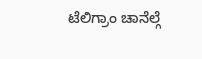ಟೆಲಿಗ್ರಾಂ ಚಾನೆಲ್ಗೆ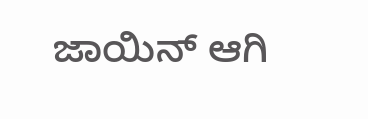ಜಾಯಿನ್ ಆಗಿ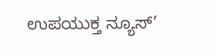ಉಪಯುಕ್ತ ನ್ಯೂಸ್’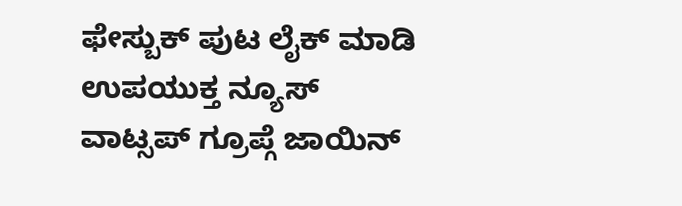ಫೇಸ್ಬುಕ್ ಪುಟ ಲೈಕ್ ಮಾಡಿ
ಉಪಯುಕ್ತ ನ್ಯೂಸ್ ವಾಟ್ಸಪ್ ಗ್ರೂಪ್ಗೆ ಜಾಯಿನ್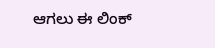ಆಗಲು ಈ ಲಿಂಕ್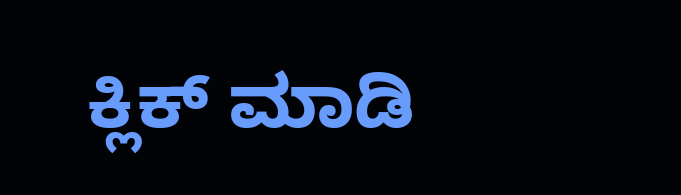ಕ್ಲಿಕ್ ಮಾಡಿ